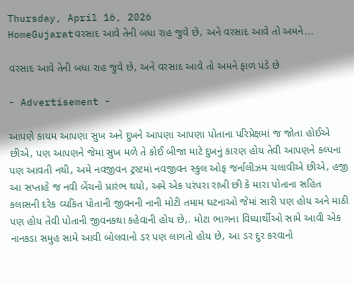Thursday, April 16, 2026
HomeGujaratવરસાદ આવે તેની બધા રાહ જુવે છે, અને વરસાદ આવે તો અમને...

વરસાદ આવે તેની બધા રાહ જુવે છે, અને વરસાદ આવે તો અમને ફાળ પડે છે

- Advertisement -

આપણે કાયમ આપણા સુખ અને દુખને આપણા આપણા પોતાના પરિપ્રેક્ષમાં જ જોતા હોઈએ છીએ, પણ આપણને જેમાં સુખ મળે તે કોઈ બીજા માટે દુખનું કારણ હોય તેવી આપણને કલ્પના પણ આવતી નથી, અમે નવજીવન ટ્રસ્ટમાં નવજીવન સ્કુલ ઓફ જર્નાલીઝમ ચલાવીએ છીએ, હજી આ સપ્તાહે જ નવી બેંચનો પ્રારંભ થયો, અમે એક પરંપરા રાખી છી કે મારા પોતાના સહિત કલાસની દરેક વ્યકિત પોતાની જીવનની નાની મોટી તમામ ઘટનાઓ જેમાં સારી પણ હોય અને માઠી પણ હોય તેવી પોતાની જીવનકથા કહેવાની હોય છે,. મોટા ભાગના વિધ્યાર્થીઓ સામે આવી એક નાનકડા સમુહ સામે આવી બોલવાનો ડર પણ લાગતો હોય છે, આ ડર દુર કરવાનો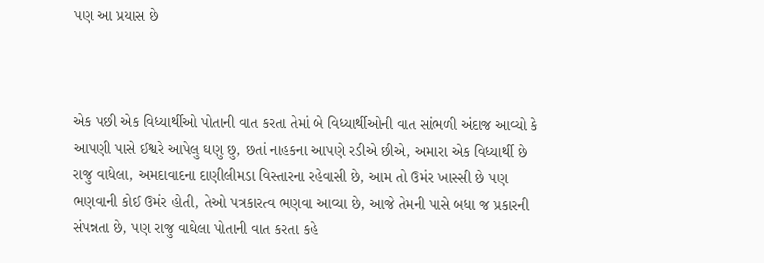પણ આ પ્રયાસ છે



એક પછી એક વિધ્યાર્થીઓ પોતાની વાત કરતા તેમાં બે વિધ્યાર્થીઓની વાત સાંભળી અંદાજ આવ્યો કે આપણી પાસે ઈશ્વરે આપેલુ ઘણુ છુ, છતાં નાહકના આપણે રડીએ છીએ, અમારા એક વિધ્યાર્થી છે રાજુ વાધેલા, અમદાવાદના દાણીલીમડા વિસ્તારના રહેવાસી છે, આમ તો ઉમંર ખાસ્સી છે પણ ભણવાની કોઈ ઉમંર હોતી, તેઓ પત્રકારત્વ ભણવા આવ્યા છે, આજે તેમની પાસે બધા જ પ્રકારની સંપન્નતા છે, પણ રાજુ વાઘેલા પોતાની વાત કરતા કહે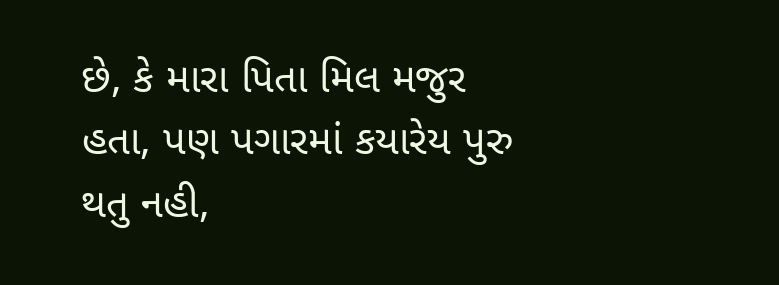છે, કે મારા પિતા મિલ મજુર હતા, પણ પગારમાં કયારેય પુરુ થતુ નહી,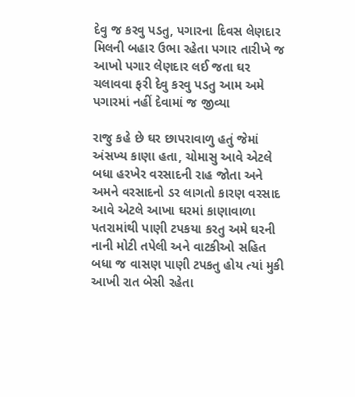દેવુ જ કરવુ પડતુ, પગારના દિવસ લેણદાર મિલની બહાર ઉભા રહેતા પગાર તારીખે જ આખો પગાર લેણદાર લઈ જતા ઘર ચલાવવા ફરી દેવુ કરવુ પડતુ આમ અમે પગારમાં નહીં દેવામાં જ જીવ્યા

રાજુ કહે છે ઘર છાપરાવાળુ હતું જેમાં અંસખ્ય કાણા હતા, ચોમાસુ આવે એટલે બધા હરખેર વરસાદની રાહ જોતા અને અમને વરસાદનો ડર લાગતો કારણ વરસાદ આવે એટલે આખા ઘરમાં કાણાવાળા પતરામાંથી પાણી ટપકયા કરતુ અમે ઘરની નાની મોટી તપેલી અને વાટકીઓ સહિત બધા જ વાસણ પાણી ટપકતુ હોય ત્યાં મુકી આખી રાત બેસી રહેતા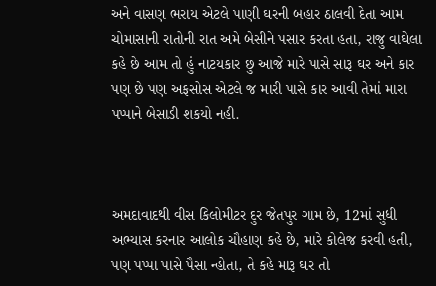અને વાસણ ભરાય એટલે પાણી ઘરની બહાર ઠાલવી દેતા આમ ચોમાસાની રાતોની રાત અમે બેસીને પસાર કરતા હતા, રાજુ વાઘેલા કહે છે આમ તો હું નાટયકાર છુ આજે મારે પાસે સારૂ ઘર અને કાર પણ છે પણ અફસોસ એટલે જ મારી પાસે કાર આવી તેમાં મારા પપ્પાને બેસાડી શકયો નહી.



અમદાવાદથી વીસ કિલોમીટર દુર જેતપુર ગામ છે, 12માં સુધી અભ્યાસ કરનાર આલોક ચૌહાણ કહે છે, મારે કોલેજ કરવી હતી, પણ પપ્પા પાસે પૈસા ન્હોતા, તે કહે મારૂ ઘર તો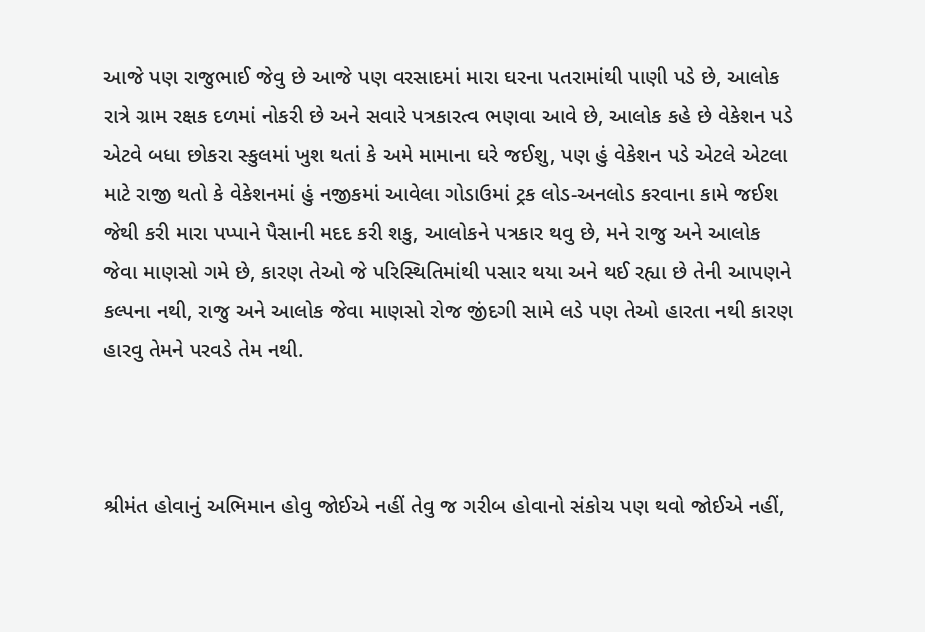આજે પણ રાજુભાઈ જેવુ છે આજે પણ વરસાદમાં મારા ઘરના પતરામાંથી પાણી પડે છે, આલોક રાત્રે ગ્રામ રક્ષક દળમાં નોકરી છે અને સવારે પત્રકારત્વ ભણવા આવે છે, આલોક કહે છે વેકેશન પડે એટવે બધા છોકરા સ્કુલમાં ખુશ થતાં કે અમે મામાના ઘરે જઈશુ, પણ હું વેકેશન પડે એટલે એટલા માટે રાજી થતો કે વેકેશનમાં હું નજીકમાં આવેલા ગોડાઉમાં ટ્રક લોડ-અનલોડ કરવાના કામે જઈશ જેથી કરી મારા પપ્પાને પૈસાની મદદ કરી શકુ, આલોકને પત્રકાર થવુ છે, મને રાજુ અને આલોક જેવા માણસો ગમે છે, કારણ તેઓ જે પરિસ્થિતિમાંથી પસાર થયા અને થઈ રહ્યા છે તેની આપણને કલ્પના નથી, રાજુ અને આલોક જેવા માણસો રોજ જીંદગી સામે લડે પણ તેઓ હારતા નથી કારણ હારવુ તેમને પરવડે તેમ નથી.



શ્રીમંત હોવાનું અભિમાન હોવુ જોઈએ નહીં તેવુ જ ગરીબ હોવાનો સંકોચ પણ થવો જોઈએ નહીં,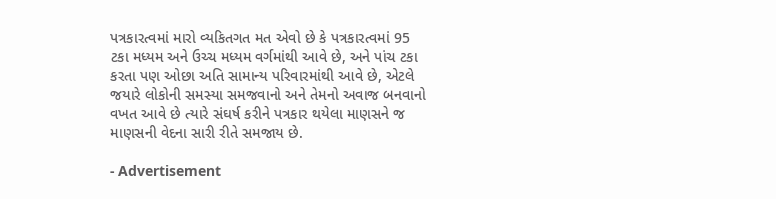પત્રકારત્વમાં મારો વ્યકિતગત મત એવો છે કે પત્રકારત્વમાં 95 ટકા મધ્યમ અને ઉચ્ચ મધ્યમ વર્ગમાંથી આવે છે, અને પાંચ ટકા કરતા પણ ઓછા અતિ સામાન્ય પરિવારમાંથી આવે છે, એટલે જયારે લોકોની સમસ્યા સમજવાનો અને તેમનો અવાજ બનવાનો વખત આવે છે ત્યારે સંઘર્ષ કરીને પત્રકાર થયેલા માણસને જ માણસની વેદના સારી રીતે સમજાય છે.

- Advertisement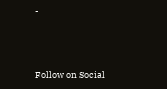-



Follow on Social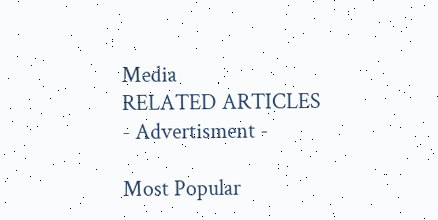Media
RELATED ARTICLES
- Advertisment -

Most Popular